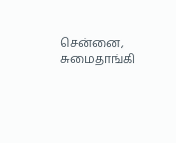சென்னை,
சுமைதாங்கி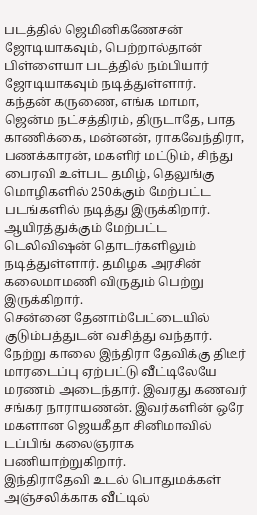படத்தில் ஜெமினிகணேசன் ஜோடியாகவும், பெற்றால்தான் பிள்ளையா படத்தில் நம்பியார் ஜோடியாகவும் நடித்துள்ளார்.
கந்தன் கருணை, எங்க மாமா, ஜென்ம நட்சத்திரம், திருடாதே, பாத காணிக்கை, மன்னன், ராகவேந்திரா, பணக்காரன், மகளிர் மட்டும், சிந்து பைரவி உள்பட தமிழ், தெலுங்கு மொழிகளில் 250க்கும் மேற்பட்ட படங்களில் நடித்து இருக்கிறார். ஆயிரத்துக்கும் மேற்பட்ட டெலிவிஷன் தொடர்களிலும் நடித்துள்ளார். தமிழக அரசின் கலைமாமணி விருதும் பெற்று இருக்கிறார்.
சென்னை தேனாம்பேட்டையில் குடும்பத்துடன் வசித்து வந்தார். நேற்று காலை இந்திரா தேவிக்கு திடீர் மாரடைப்பு ஏற்பட்டு வீட்டிலேயே மரணம் அடைந்தார். இவரது கணவர் சங்கர நாராயணன். இவர்களின் ஒரே மகளான ஜெயகீதா சினிமாவில் டப்பிங் கலைஞராக பணியாற்றுகிறார்.
இந்திராதேவி உடல் பொதுமக்கள் அஞ்சலிக்காக வீட்டில்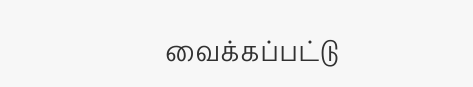வைக்கப்பட்டு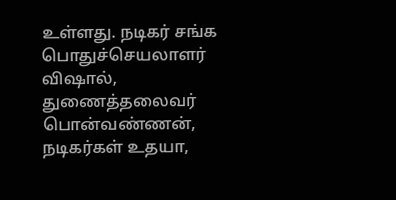உள்ளது. நடிகர் சங்க பொதுச்செயலாளர் விஷால், துணைத்தலைவர் பொன்வண்ணன், நடிகர்கள் உதயா,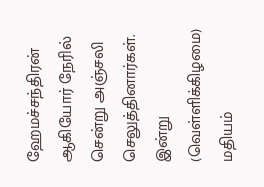ஹேமச்சந்திரன் ஆகியோர் நேரில் சென்று அஞ்சலி செலுத்தினார்கள். இன்று (வெள்ளிக்கிழமை) மதியம்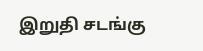இறுதி சடங்கு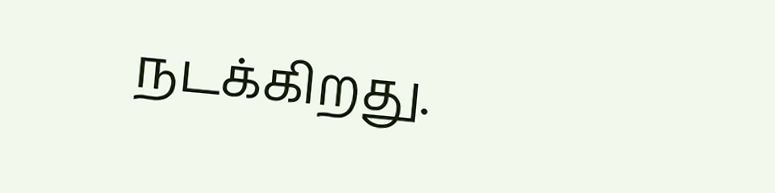நடக்கிறது.